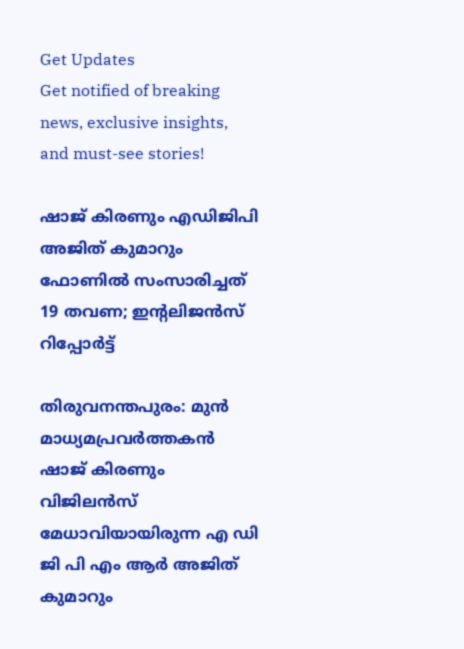Get Updates
Get notified of breaking news, exclusive insights, and must-see stories!

ഷാജ് കിരണും എഡിജിപി അജിത് കുമാറും ഫോണില്‍ സംസാരിച്ചത് 19 തവണ; ഇന്റലിജന്‍സ് റിപ്പോര്‍ട്ട്

തിരുവനന്തപുരം: മുന്‍ മാധ്യമപ്രവര്‍ത്തകന്‍ ഷാജ് കിരണും വിജിലന്‍സ് മേധാവിയായിരുന്ന എ ഡി ജി പി എം ആര്‍ അജിത് കുമാറും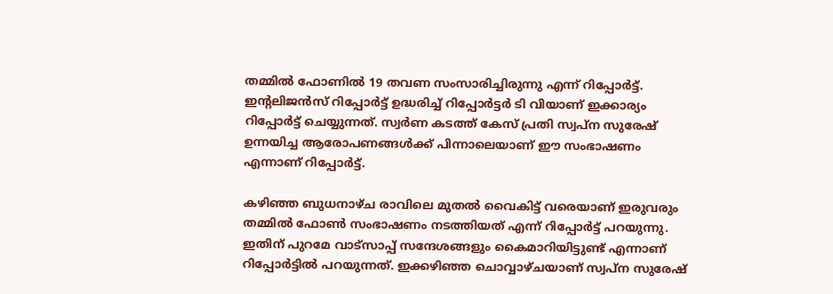തമ്മില്‍ ഫോണില്‍ 19 തവണ സംസാരിച്ചിരുന്നു എന്ന് റിപ്പോര്‍ട്ട്. ഇന്റലിജന്‍സ് റിപ്പോര്‍ട്ട് ഉദ്ധരിച്ച് റിപ്പോര്‍ട്ടര്‍ ടി വിയാണ് ഇക്കാര്യം റിപ്പോര്‍ട്ട് ചെയ്യുന്നത്. സ്വര്‍ണ കടത്ത് കേസ് പ്രതി സ്വപ്ന സുരേഷ് ഉന്നയിച്ച ആരോപണങ്ങള്‍ക്ക് പിന്നാലെയാണ് ഈ സംഭാഷണം എന്നാണ് റിപ്പോര്‍ട്ട്.

കഴിഞ്ഞ ബുധനാഴ്ച രാവിലെ മുതല്‍ വൈകിട്ട് വരെയാണ് ഇരുവരും തമ്മില്‍ ഫോണ്‍ സംഭാഷണം നടത്തിയത് എന്ന് റിപ്പോര്‍ട്ട് പറയുന്നു. ഇതിന് പുറമേ വാട്‌സാപ്പ് സന്ദേശങ്ങളും കൈമാറിയിട്ടുണ്ട് എന്നാണ് റിപ്പോര്‍ട്ടില്‍ പറയുന്നത്. ഇക്കഴിഞ്ഞ ചൊവ്വാഴ്ചയാണ് സ്വപ്‌ന സുരേഷ്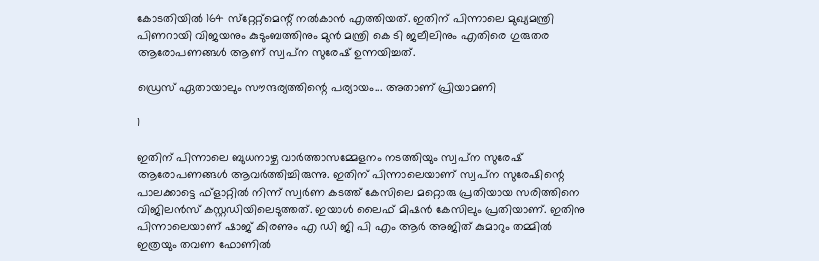കോടതിയില്‍ 164 സ്‌റ്റേറ്റ്‌മെന്റ് നല്‍കാന്‍ എത്തിയത്. ഇതിന് പിന്നാലെ മുഖ്യമന്ത്രി പിണറായി വിജയനും കുടുംബത്തിനും മുന്‍ മന്ത്രി കെ ടി ജലീലിനും എതിരെ ഗുരുതര ആരോപണങ്ങള്‍ ആണ് സ്വപ്‌ന സുരേഷ് ഉന്നയിച്ചത്.

ഡ്രെസ് ഏതായാലും സൗന്ദര്യത്തിന്റെ പര്യായം... അതാണ് പ്രിയാമണി

1

ഇതിന് പിന്നാലെ ബുധനാഴ്ച വാര്‍ത്താസമ്മേളനം നടത്തിയും സ്വപ്‌ന സുരേഷ് ആരോപണങ്ങള്‍ ആവര്‍ത്തിച്ചിരുന്നു. ഇതിന് പിന്നാലെയാണ് സ്വപ്‌ന സുരേഷിന്റെ പാലക്കാട്ടെ ഫ്‌ളാറ്റില്‍ നിന്ന് സ്വര്‍ണ കടത്ത് കേസിലെ മറ്റൊരു പ്രതിയായ സരിത്തിനെ വിജിലന്‍സ് കസ്റ്റഡിയിലെടുത്തത്. ഇയാള്‍ ലൈഫ് മിഷന്‍ കേസിലും പ്രതിയാണ്. ഇതിനു പിന്നാലെയാണ് ഷാജ് കിരണും എ ഡി ജി പി എം ആര്‍ അജിത് കുമാറും തമ്മില്‍ ഇത്രയും തവണ ഫോണില്‍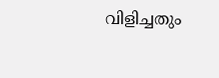വിളിച്ചതും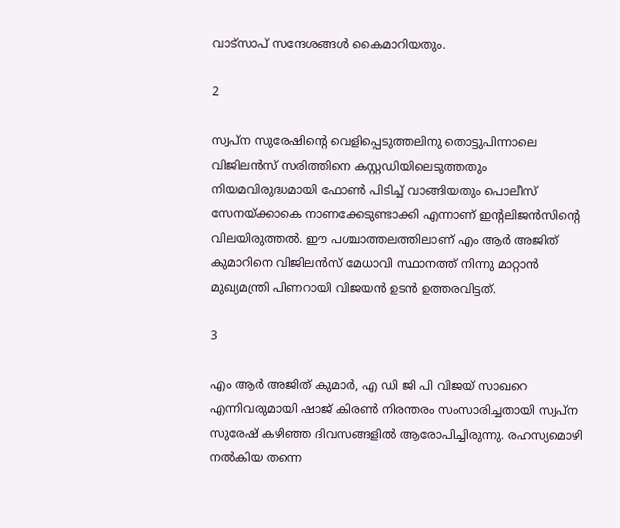വാട്‌സാപ് സന്ദേശങ്ങള്‍ കൈമാറിയതും.

2

സ്വപ്‌ന സുരേഷിന്റെ വെളിപ്പെടുത്തലിനു തൊട്ടുപിന്നാലെ വിജിലന്‍സ് സരിത്തിനെ കസ്റ്റഡിയിലെടുത്തതും നിയമവിരുദ്ധമായി ഫോണ്‍ പിടിച്ച് വാങ്ങിയതും പൊലീസ് സേനയ്ക്കാകെ നാണക്കേടുണ്ടാക്കി എന്നാണ് ഇന്റലിജന്‍സിന്റെ വിലയിരുത്തല്‍. ഈ പശ്ചാത്തലത്തിലാണ് എം ആര്‍ അജിത് കുമാറിനെ വിജിലന്‍സ് മേധാവി സ്ഥാനത്ത് നിന്നു മാറ്റാന്‍ മുഖ്യമന്ത്രി പിണറായി വിജയന്‍ ഉടന്‍ ഉത്തരവിട്ടത്.

3

എം ആര്‍ അജിത് കുമാര്‍, എ ഡി ജി പി വിജയ് സാഖറെ എന്നിവരുമായി ഷാജ് കിരണ്‍ നിരന്തരം സംസാരിച്ചതായി സ്വപ്ന സുരേഷ് കഴിഞ്ഞ ദിവസങ്ങളില്‍ ആരോപിച്ചിരുന്നു. രഹസ്യമൊഴി നല്‍കിയ തന്നെ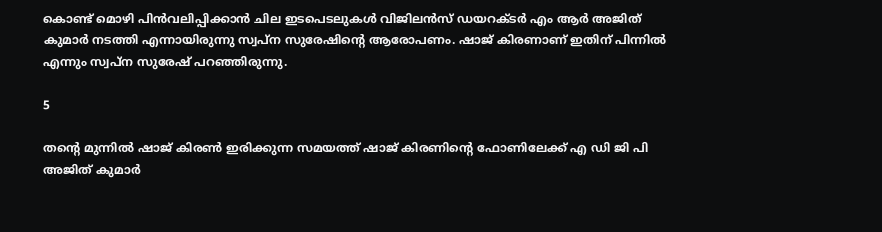കൊണ്ട് മൊഴി പിന്‍വലിപ്പിക്കാന്‍ ചില ഇടപെടലുകള്‍ വിജിലന്‍സ് ഡയറക്ടര്‍ എം ആര്‍ അജിത് കുമാര്‍ നടത്തി എന്നായിരുന്നു സ്വപ്‌ന സുരേഷിന്റെ ആരോപണം. ഷാജ് കിരണാണ് ഇതിന് പിന്നില്‍ എന്നും സ്വപ്‌ന സുരേഷ് പറഞ്ഞിരുന്നു.

5

തന്റെ മുന്നില്‍ ഷാജ് കിരണ്‍ ഇരിക്കുന്ന സമയത്ത് ഷാജ് കിരണിന്റെ ഫോണിലേക്ക് എ ഡി ജി പി അജിത് കുമാര്‍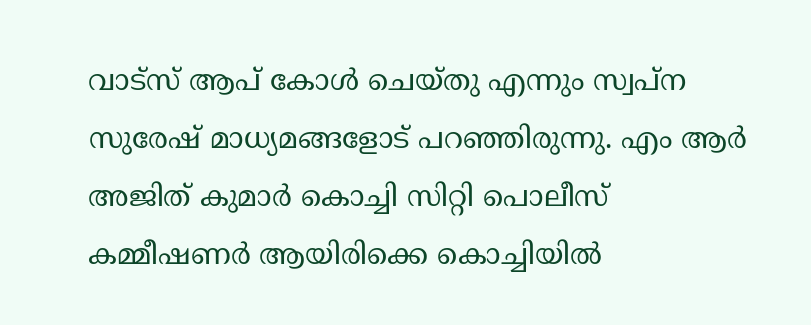വാട്സ് ആപ് കോള്‍ ചെയ്തു എന്നും സ്വപ്‌ന സുരേഷ് മാധ്യമങ്ങളോട് പറഞ്ഞിരുന്നു. എം ആര്‍ അജിത് കുമാര്‍ കൊച്ചി സിറ്റി പൊലീസ് കമ്മീഷണര്‍ ആയിരിക്കെ കൊച്ചിയില്‍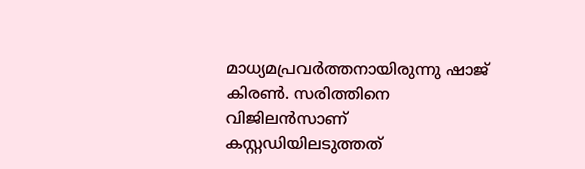മാധ്യമപ്രവര്‍ത്തനായിരുന്നു ഷാജ് കിരണ്‍. സരിത്തിനെ വിജിലന്‍സാണ് കസ്റ്റഡിയിലടുത്തത്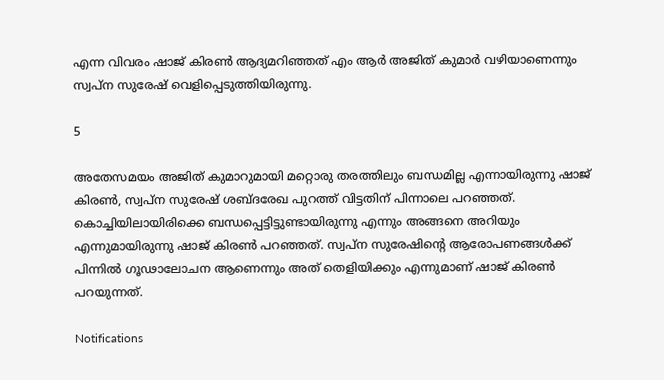എന്ന വിവരം ഷാജ് കിരണ്‍ ആദ്യമറിഞ്ഞത് എം ആര്‍ അജിത് കുമാര്‍ വഴിയാണെന്നും സ്വപ്‌ന സുരേഷ് വെളിപ്പെടുത്തിയിരുന്നു.

5

അതേസമയം അജിത് കുമാറുമായി മറ്റൊരു തരത്തിലും ബന്ധമില്ല എന്നായിരുന്നു ഷാജ് കിരണ്‍, സ്വപ്‌ന സുരേഷ് ശബ്ദരേഖ പുറത്ത് വിട്ടതിന് പിന്നാലെ പറഞ്ഞത്. കൊച്ചിയിലായിരിക്കെ ബന്ധപ്പെട്ടിട്ടുണ്ടായിരുന്നു എന്നും അങ്ങനെ അറിയും എന്നുമായിരുന്നു ഷാജ് കിരണ്‍ പറഞ്ഞത്. സ്വപ്‌ന സുരേഷിന്റെ ആരോപണങ്ങള്‍ക്ക് പിന്നില്‍ ഗൂഢാലോചന ആണെന്നും അത് തെളിയിക്കും എന്നുമാണ് ഷാജ് കിരണ്‍ പറയുന്നത്.

Notifications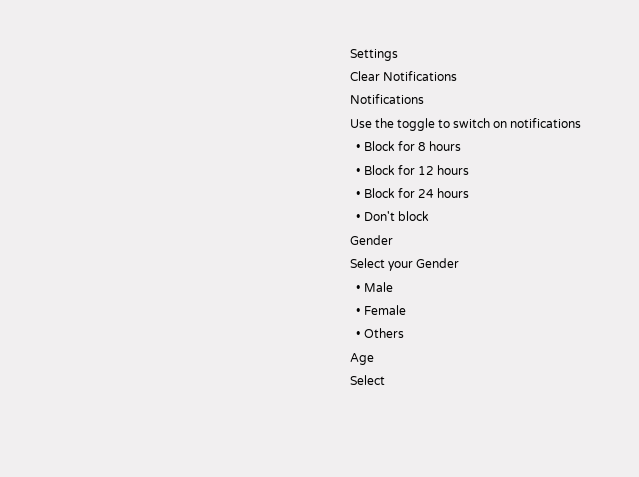Settings
Clear Notifications
Notifications
Use the toggle to switch on notifications
  • Block for 8 hours
  • Block for 12 hours
  • Block for 24 hours
  • Don't block
Gender
Select your Gender
  • Male
  • Female
  • Others
Age
Select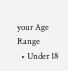your Age Range
  • Under 18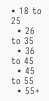• 18 to 25
  • 26 to 35
  • 36 to 45
  • 45 to 55
  • 55+